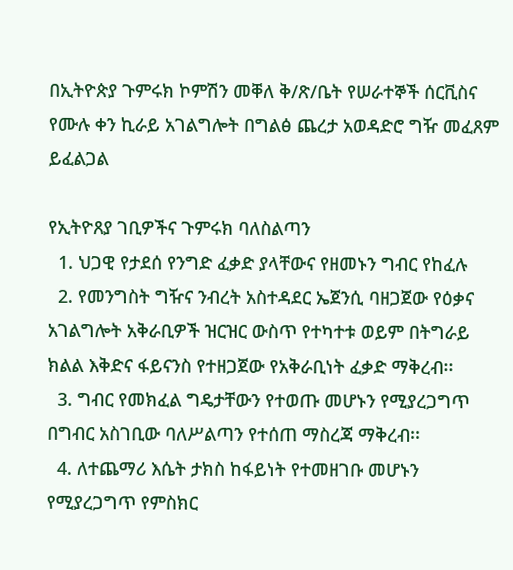በኢትዮጵያ ጉምሩክ ኮምሽን መቐለ ቅ/ጽ/ቤት የሠራተኞች ሰርቪስና የሙሉ ቀን ኪራይ አገልግሎት በግልፅ ጨረታ አወዳድሮ ግዥ መፈጸም ይፈልጋል

የኢትዮጸያ ገቢዎችና ጉምሩክ ባለስልጣን
  1. ህጋዊ የታደሰ የንግድ ፈቃድ ያላቸውና የዘመኑን ግብር የከፈሉ
  2. የመንግስት ግዥና ንብረት አስተዳደር ኤጀንሲ ባዘጋጀው የዕቃና አገልግሎት አቅራቢዎች ዝርዝር ውስጥ የተካተቱ ወይም በትግራይ ክልል እቅድና ፋይናንስ የተዘጋጀው የአቅራቢነት ፈቃድ ማቅረብ፡፡
  3. ግብር የመክፈል ግዴታቸውን የተወጡ መሆኑን የሚያረጋግጥ በግብር አስገቢው ባለሥልጣን የተሰጠ ማስረጃ ማቅረብ፡፡
  4. ለተጨማሪ እሴት ታክስ ከፋይነት የተመዘገቡ መሆኑን የሚያረጋግጥ የምስክር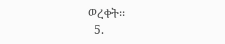ወረቀት፡፡
  5.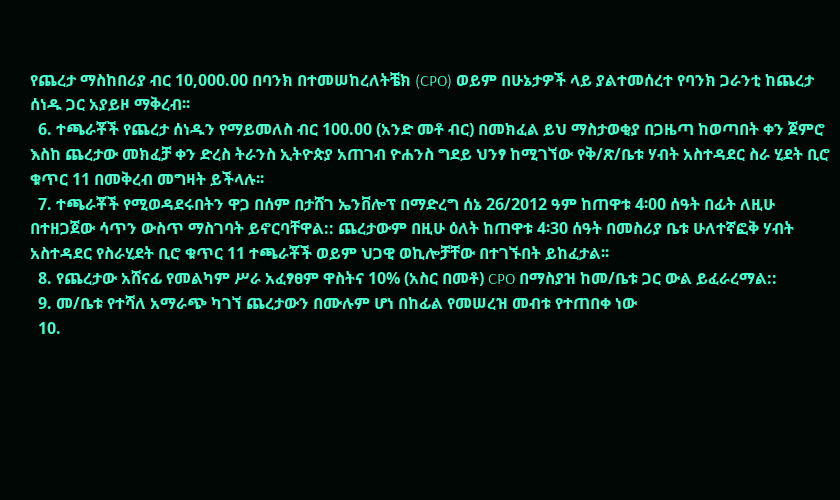የጨረታ ማስከበሪያ ብር 10,000.00 በባንክ በተመሠከረለትቼክ (CPO) ወይም በሁኔታዎች ላይ ያልተመሰረተ የባንክ ጋራንቲ ከጨረታ ሰነዱ ጋር አያይዞ ማቅረብ፡፡
  6. ተጫራቾች የጨረታ ሰነዱን የማይመለስ ብር 100.00 (አንድ መቶ ብር) በመክፈል ይህ ማስታወቂያ በጋዜጣ ከወጣበት ቀን ጀምሮ እስከ ጨረታው መክፈቻ ቀን ድረስ ትራንስ ኢትዮጵያ አጠገብ ዮሐንስ ግደይ ህንፃ ከሚገኘው የቅ/ጽ/ቤቱ ሃብት አስተዳደር ስራ ሂደት ቢሮ ቁጥር 11 በመቅረብ መግዛት ይችላሉ፡፡
  7. ተጫራቾች የሚወዳደሩበትን ዋጋ በሰም በታሸገ ኤንቨሎፕ በማድረግ ሰኔ 26/2012 ዓም ከጠዋቱ 4፡00 ሰዓት በፊት ለዚሁ በተዘጋጀው ሳጥን ውስጥ ማስገባት ይኖርባቸዋል:: ጨረታውም በዚሁ ዕለት ከጠዋቱ 4፡30 ሰዓት በመስሪያ ቤቱ ሁለተኛፎቅ ሃብት አስተዳደር የስራሂደት ቢሮ ቁጥር 11 ተጫራቾች ወይም ህጋዊ ወኪሎቻቸው በተገኙበት ይከፈታል፡፡
  8. የጨረታው አሸናፊ የመልካም ሥራ አፈፃፀም ዋስትና 10% (አስር በመቶ) CPO በማስያዝ ከመ/ቤቱ ጋር ውል ይፈራረማል::
  9. መ/ቤቱ የተሻለ አማራጭ ካገኘ ጨረታውን በሙሉም ሆነ በከፊል የመሠረዝ መብቱ የተጠበቀ ነው
  10.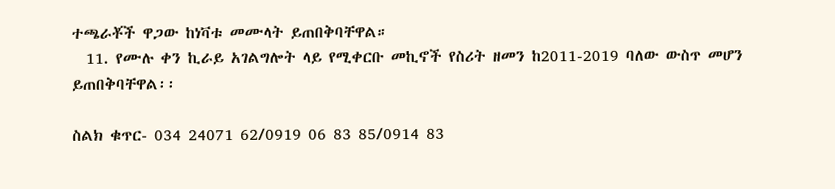ተጫራቾች ዋጋው ከነቫቱ መሙላት ይጠበቅባቸዋል።
  11. የሙሉ ቀን ኪራይ አገልግሎት ላይ የሚቀርቡ መኪኖች የስሪት ዘመን ከ2011-2019 ባለው ውስጥ መሆን ይጠበቅባቸዋል፡፡

ስልክ ቁጥር- 034 24071 62/0919 06 83 85/0914 83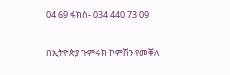04 69 ፋክስ- 034 440 73 09

በኢትዮጵያ ጉምሩክ ኮምሽን የመቐለ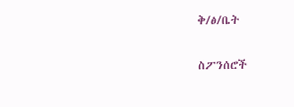ቅ/ፅ/ቤት

ስፖንሰሮች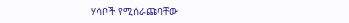ሃሳቦች የሚሰራጩባቸው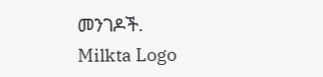መንገዶች.
Milkta Logo